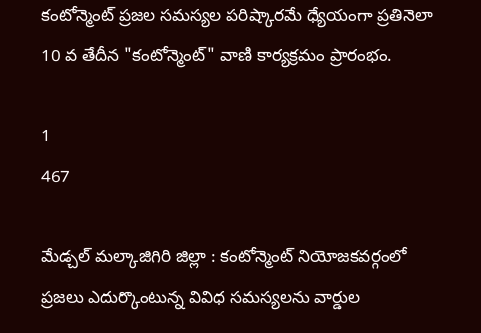కంటోన్మెంట్ ప్రజల సమస్యల పరిష్కారమే ధ్యేయంగా ప్రతినెలా 10 వ తేదీన "కంటోన్మెంట్" వాణి కార్యక్రమం ప్రారంభం.

1
467

మేడ్చల్ మల్కాజిగిరి జిల్లా : కంటోన్మెంట్ నియోజకవర్గంలో ప్రజలు ఎదుర్కొంటున్న వివిధ సమస్యలను వార్డుల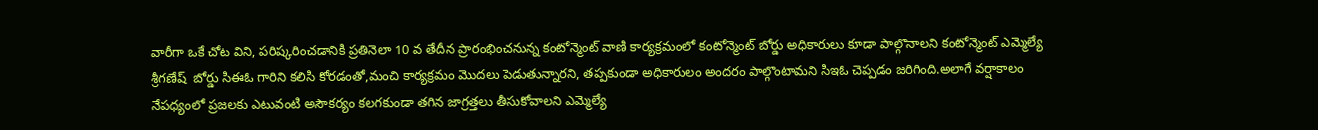వారీగా ఒకే చోట విని, పరిష్కరించడానికి ప్రతినెలా 10 వ తేదీన ప్రారంభించనున్న కంటోన్మెంట్ వాణి కార్యక్రమంలో కంటోన్మెంట్ బోర్డు అధికారులు కూడా పాల్గొనాలని కంటోన్మెంట్ ఎమ్మెల్యే శ్రీగణేష్  బోర్డు సిఈఓ గారిని కలిసి కోరడంతో,మంచి కార్యక్రమం మొదలు పెడుతున్నారని, తప్పకుండా అధికారులం అందరం పాల్గొంటామని సిఇఓ చెప్పడం జరిగింది.అలాగే వర్షాకాలం నేపధ్యంలో ప్రజలకు ఎటువంటి అసౌకర్యం కలగకుండా తగిన జాగ్రత్తలు తీసుకోవాలని ఎమ్మెల్యే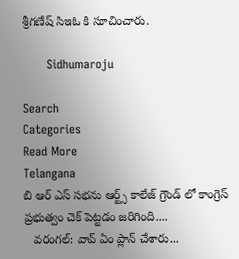శ్రీగణేష్ సిఇఓ కి సూచించారు.

      Sidhumaroju

Search
Categories
Read More
Telangana
బి ఆర్ ఎస్ సభను ఆర్ట్స్ కాలేజ్ గ్రౌండ్ లో కాంగ్రెస్ ప్రభుత్వం చెక్ పెట్టడం జరిగింది....
   వరంగల్: వావ్ ఏం ప్లాన్ చేశారు...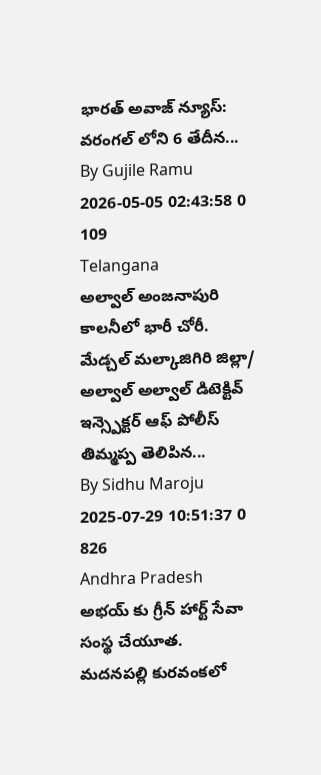భారత్ అవాజ్ న్యూస్: వరంగల్ లోని 6 తేదీన...
By Gujile Ramu 2026-05-05 02:43:58 0 109
Telangana
అల్వాల్ అంజనాపురి కాలనీలో భారీ చోరీ.
మేడ్చల్ మల్కాజిగిరి జిల్లా/ అల్వాల్ అల్వాల్ డిటెక్టివ్ ఇన్స్పెక్టర్ ఆఫ్ పోలీస్ తిమ్మప్ప తెలిపిన...
By Sidhu Maroju 2025-07-29 10:51:37 0 826
Andhra Pradesh
అభయ్ కు గ్రీన్ హార్ట్ సేవా సంస్థ చేయూత.
మదనపల్లి కురవంకలో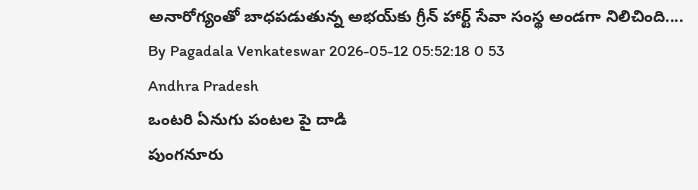అనారోగ్యంతో బాధపడుతున్న అభయ్‌కు గ్రీన్ హార్ట్ సేవా సంస్థ అండగా నిలిచింది....
By Pagadala Venkateswar 2026-05-12 05:52:18 0 53
Andhra Pradesh
ఒంటరి ఏనుగు పంటల పై దాడి
పుంగనూరు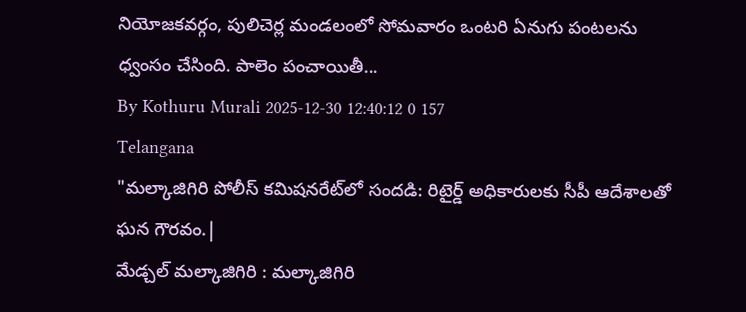నియోజకవర్గం, పులిచెర్ల మండలంలో సోమవారం ఒంటరి ఏనుగు పంటలను ధ్వంసం చేసింది. పాలెం పంచాయితీ...
By Kothuru Murali 2025-12-30 12:40:12 0 157
Telangana
"మల్కాజిగిరి పోలీస్ కమిషనరేట్‌లో సందడి: రిటైర్డ్ అధికారులకు సీపీ ఆదేశాలతో ఘన గౌరవం.|
మేడ్చల్ మల్కాజిగిరి : మల్కాజిగిరి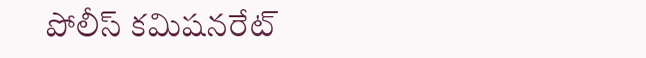పోలీస్ కమిషనరేట్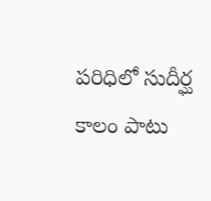పరిధిలో సుదీర్ఘ కాలం పాటు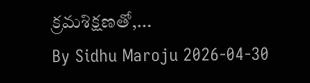క్రమశిక్షణతో,...
By Sidhu Maroju 2026-04-30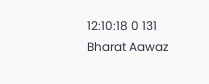12:10:18 0 131
Bharat Aawaz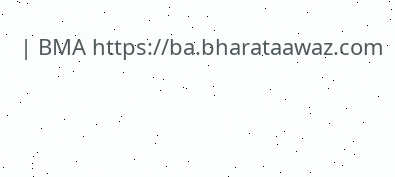| BMA https://ba.bharataawaz.com